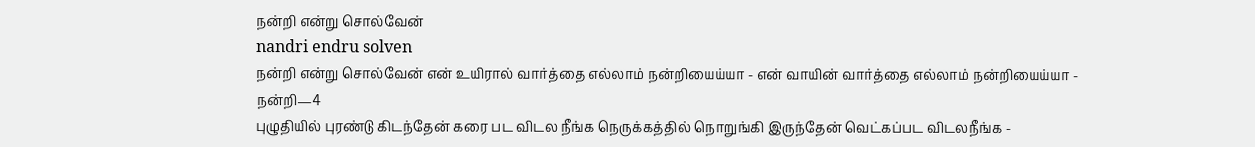நன்றி என்று சொல்வேன்
nandri endru solven
நன்றி என்று சொல்வேன் என் உயிரால் வார்த்தை எல்லாம் நன்றியைய்யா - என் வாயின் வார்த்தை எல்லாம் நன்றியைய்யா -
நன்றி—4
புழுதியில் புரண்டு கிடந்தேன் கரை பட விடல நீங்க நெருக்கத்தில் நொறுங்கி இருந்தேன் வெட்கப்பட விடலநீங்க -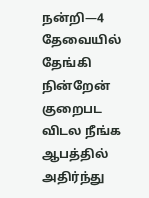நன்றி—4
தேவையில் தேங்கி நின்றேன் குறைபட விடல நீங்க ஆபத்தில் அதிர்ந்து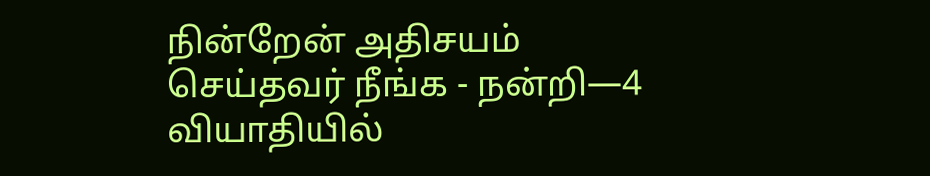நின்றேன் அதிசயம் செய்தவர் நீங்க - நன்றி—4
வியாதியில்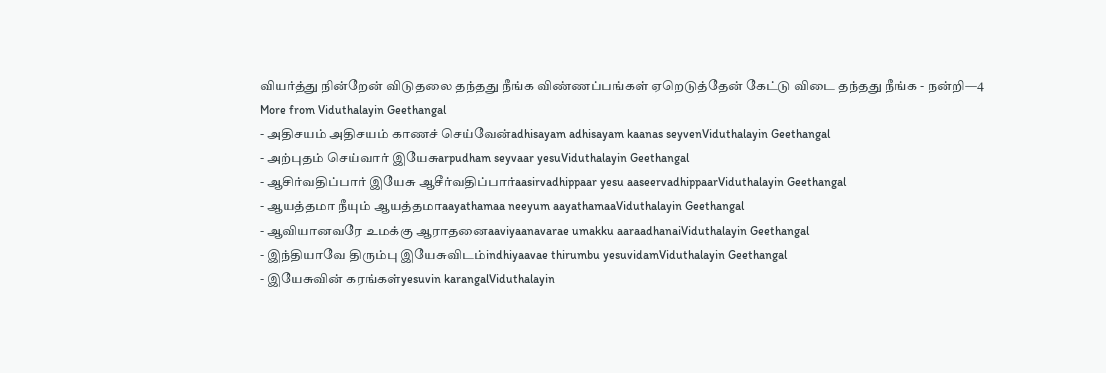வியர்த்து நின்றேன் விடுதலை தந்தது நீங்க விண்ணப்பங்கள் ஏறெடுத்தேன் கேட்டு விடை தந்தது நீங்க - நன்றி—4
More from Viduthalayin Geethangal
- அதிசயம் அதிசயம் காணச் செய்வேன்adhisayam adhisayam kaanas seyvenViduthalayin Geethangal
- அற்புதம் செய்வார் இயேசுarpudham seyvaar yesuViduthalayin Geethangal
- ஆசிர்வதிப்பார் இயேசு ஆசீர்வதிப்பார்aasirvadhippaar yesu aaseervadhippaarViduthalayin Geethangal
- ஆயத்தமா நீயும் ஆயத்தமாaayathamaa neeyum aayathamaaViduthalayin Geethangal
- ஆவியானவரே உமக்கு ஆராதனைaaviyaanavarae umakku aaraadhanaiViduthalayin Geethangal
- இந்தியாவே திரும்பு இயேசுவிடம்indhiyaavae thirumbu yesuvidamViduthalayin Geethangal
- இயேசுவின் கரங்கள்yesuvin karangalViduthalayin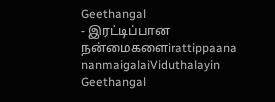Geethangal
- இரட்டிப்பான நன்மைகளைirattippaana nanmaigalaiViduthalayin Geethangal